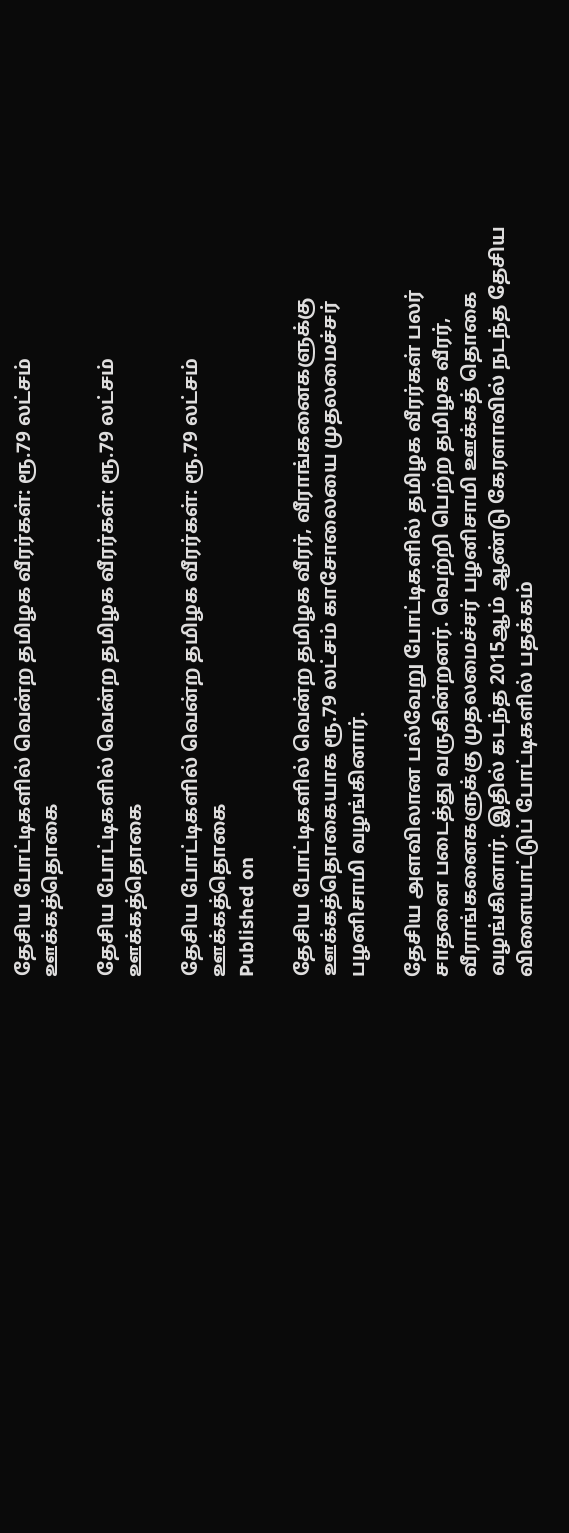தேசிய போட்டிகளில் வென்ற தமிழக வீரர்கள்: ரூ.79 லட்சம் ஊக்கத்தொகை

தேசிய போட்டிகளில் வென்ற தமிழக வீரர்கள்: ரூ.79 லட்சம் ஊக்கத்தொகை

தேசிய போட்டிகளில் வென்ற தமிழக வீரர்கள்: ரூ.79 லட்சம் ஊக்கத்தொகை
Published on

தேசிய போட்டிகளில் வென்ற தமிழக வீரர், வீராங்கனைகளுக்கு ஊக்கத்தொகையாக ரூ.79 லட்சம் காசோலையை முதலமைச்சர் பழனிசாமி வழங்கினார்.

தேசிய அளவிலான பல்வேறு போட்டிகளில் தமிழக வீரர்கள் பலர் சாதனை படைத்து வருகின்றனர். வெற்றி பெற்ற தமிழக வீரர், வீராங்கனைகளுக்கு முதலமைச்சர் பழனிசாமி ஊக்கத் தொகை வழங்கி‌னார். இதில் கடந்த 2015ஆம் ஆண்டு கேரளாவில் நடந்த தேசிய விளையாட்டுப் போட்டிகளில் பதக்கம்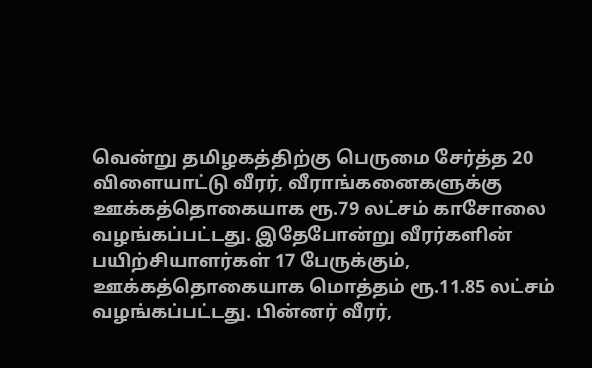வென்று தமிழகத்திற்கு பெருமை சேர்த்த 20 விளையாட்டு வீரர், வீராங்கனைகளுக்கு ஊக்கத்தொகையாக ரூ.79 லட்சம் காசோலை வழங்கப்பட்டது. இதேபோன்று வீரர்களின் பயிற்சியாளர்கள் 17 பேருக்கும், ஊக்கத்தொகையாக மொத்தம் ரூ.11.85 லட்சம் வழங்கப்பட்டது. பின்னர் வீரர்,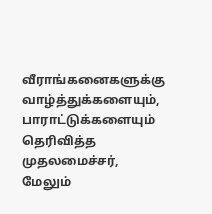வீராங்கனைகளுக்கு வாழ்த்துக்களையும், பாராட்டுக்களையும் தெரிவித்த முதலமைச்சர், மேலும்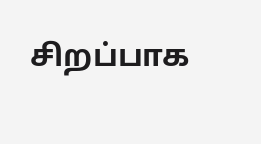சிறப்பாக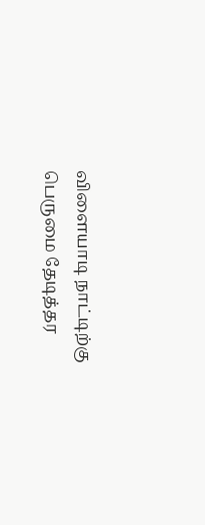விளையாடி நாட்டிற்கு பெருமை தேடித்தர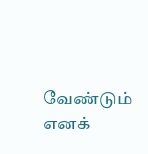வேண்டும் எனக்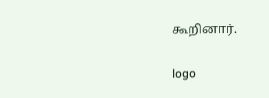கூறினார்.

logo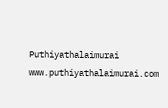Puthiyathalaimurai
www.puthiyathalaimurai.com